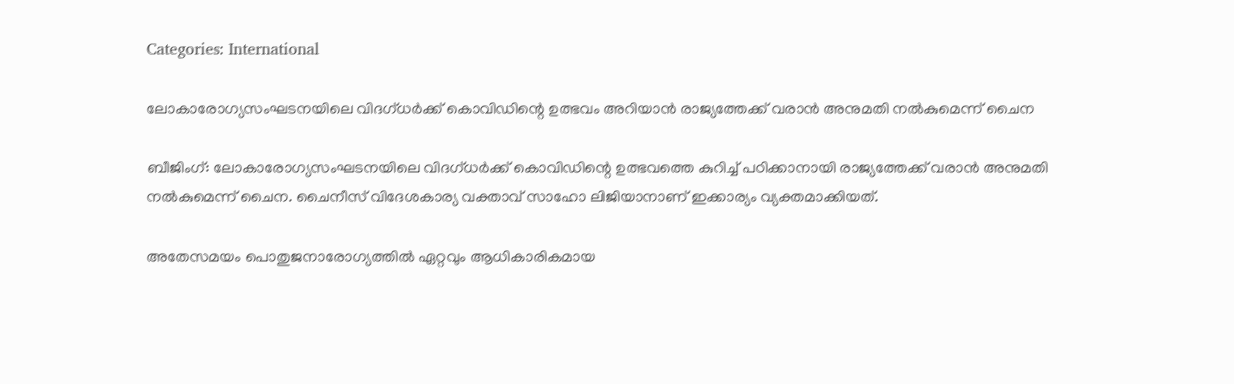Categories: International

ലോകാരോഗ്യസംഘടനയിലെ വിദഗ്ധര്‍ക്ക് കൊവിഡിന്റെ ഉത്ഭവം അറിയാന്‍ രാജ്യത്തേക്ക് വരാന്‍ അനുമതി നല്‍കുമെന്ന് ചൈന

ബീജിംഗ്: ലോകാരോഗ്യസംഘടനയിലെ വിദഗ്ധര്‍ക്ക് കൊവിഡിന്റെ ഉത്ഭവത്തെ കുറിച്ച് പഠിക്കാനായി രാജ്യത്തേക്ക് വരാന്‍ അനുമതി നല്‍കുമെന്ന് ചൈന. ചൈനീസ് വിദേശകാര്യ വക്താവ് സാഹോ ലിജിയാനാണ് ഇക്കാര്യം വ്യക്തമാക്കിയത്.

അതേസമയം പൊതുജനാരോഗ്യത്തില്‍ ഏറ്റവും ആധികാരികമായ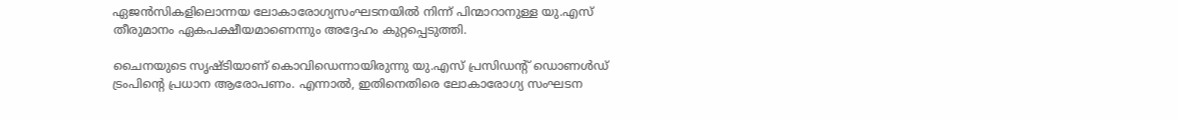ഏജന്‍സികളിലൊന്നയ ലോകാരോഗ്യസംഘടനയില്‍ നിന്ന് പിന്മാറാനുള്ള യു.എസ് തീരുമാനം ഏകപക്ഷീയമാണെന്നും അദ്ദേഹം കുറ്റപ്പെടുത്തി.

ചൈനയുടെ സൃഷ്ടിയാണ് കൊവിഡെന്നായിരുന്നു യു.എസ് പ്രസിഡന്റ് ഡൊണള്‍ഡ് ട്രംപിന്റെ പ്രധാന ആരോപണം. എന്നാല്‍, ഇതിനെതിരെ ലോകാരോഗ്യ സംഘടന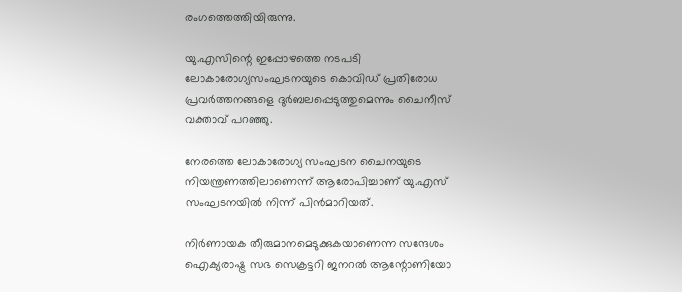രംഗത്തെത്തിയിരുന്നു.

യു.എസിന്റെ ഇപ്പോഴത്തെ നടപടി ലോകാരോഗ്യസംഘടനയുടെ കൊവിഡ് പ്രതിരോധ പ്രവര്‍ത്തനങ്ങളെ ദുര്‍ബലപ്പെടുത്തുമെന്നും ചൈനീസ് വക്താവ് പറഞ്ഞു.

നേരത്തെ ലോകാരോഗ്യ സംഘടന ചൈനയുടെ നിയന്ത്രണത്തിലാണെന്ന് ആരോപിച്ചാണ് യു.എസ് സംഘടനയില്‍ നിന്ന് പിന്‍മാറിയത്.

നിര്‍ണായക തീരുമാനമെടുക്കുകയാണെന്ന സന്ദേശം ഐക്യരാഷ്ട്ര സഭ സെക്രട്ടറി ജനറല്‍ ആന്റോണിയോ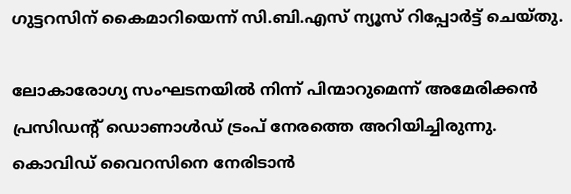ഗുട്ടറസിന് കൈമാറിയെന്ന് സി.ബി.എസ് ന്യൂസ് റിപ്പോര്‍ട്ട് ചെയ്തു.

ലോകാരോഗ്യ സംഘടനയില്‍ നിന്ന് പിന്മാറുമെന്ന് അമേരിക്കന്‍ പ്രസിഡന്റ് ഡൊണാള്‍ഡ് ട്രംപ് നേരത്തെ അറിയിച്ചിരുന്നു. കൊവിഡ് വൈറസിനെ നേരിടാന്‍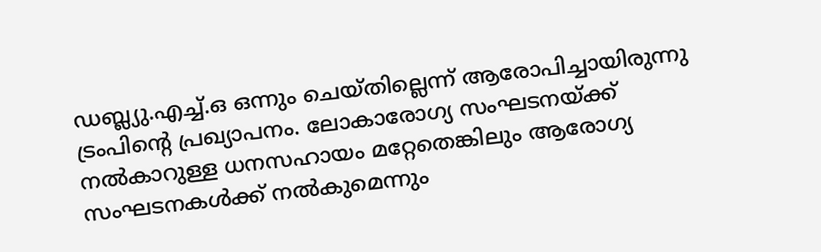ഡബ്ല്യു.എച്ച്.ഒ ഒന്നും ചെയ്തില്ലെന്ന് ആരോപിച്ചായിരുന്നു ട്രംപിന്റെ പ്രഖ്യാപനം. ലോകാരോഗ്യ സംഘടനയ്ക്ക് നല്‍കാറുള്ള ധനസഹായം മറ്റേതെങ്കിലും ആരോഗ്യ സംഘടനകള്‍ക്ക് നല്‍കുമെന്നും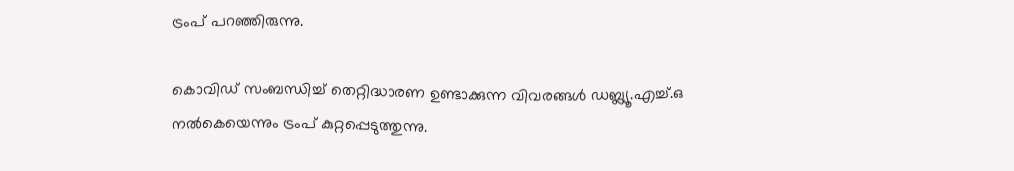ട്രംപ് പറഞ്ഞിരുന്നു.

കൊവിഡ് സംബന്ധിച്ച് തെറ്റിദ്ധാരണ ഉണ്ടാക്കുന്ന വിവരങ്ങള്‍ ഡബ്ല്യൂ.എച്ച്.ഒ നല്‍കെയെന്നും ട്രംപ് കുറ്റപ്പെടുത്തുന്നു.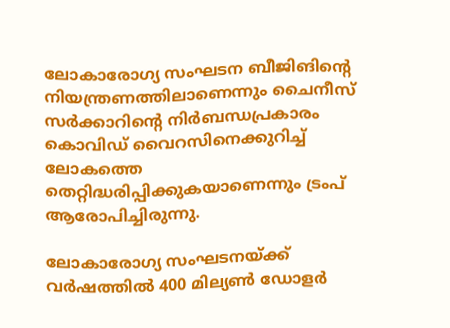ലോകാരോഗ്യ സംഘടന ബീജിങിന്റെ നിയന്ത്രണത്തിലാണെന്നും ചൈനീസ് സര്‍ക്കാറിന്റെ നിര്‍ബന്ധപ്രകാരം കൊവിഡ് വൈറസിനെക്കുറിച്ച് ലോകത്തെ തെറ്റിദ്ധരിപ്പിക്കുകയാണെന്നും ട്രംപ് ആരോപിച്ചിരുന്നു.

ലോകാരോഗ്യ സംഘടനയ്ക്ക് വര്‍ഷത്തില്‍ 400 മില്യണ്‍ ഡോളര്‍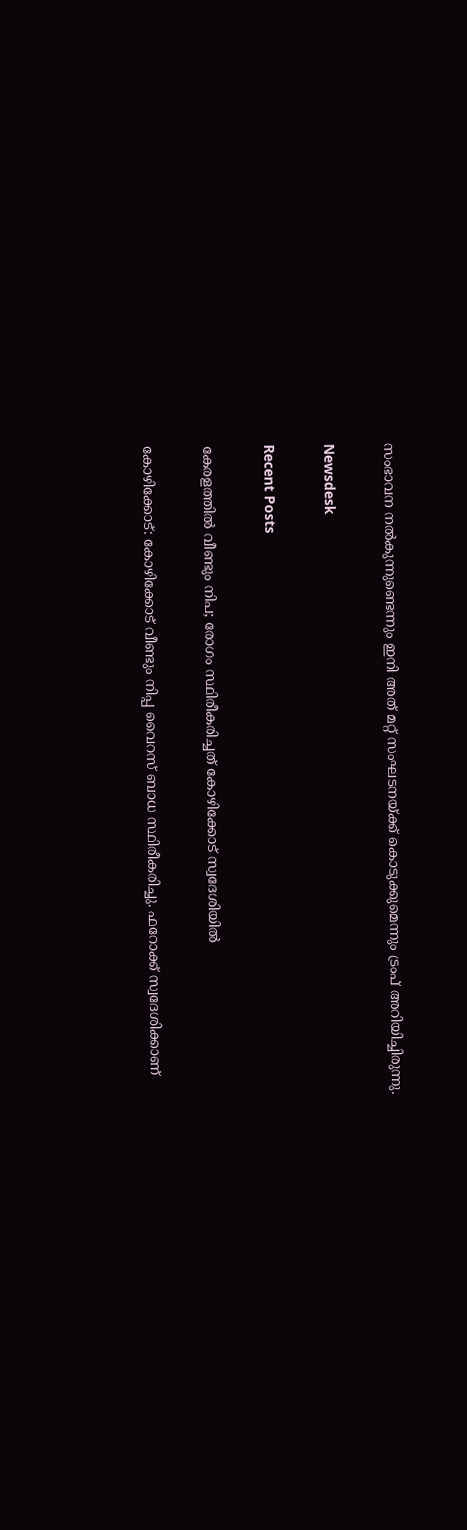സംഭാവന നല്‍കുന്നുണ്ടെന്നും ഇനി അത് മറ്റ് സംഘടനയ്ക്ക് കൊടുക്കുമെന്നും ട്രംപ് അറിയിച്ചിരുന്നു.

Newsdesk

Recent Posts

കേരളത്തിൽ വീണ്ടും നിപ; രോഗം സ്ഥിരീകരിച്ചത് കോഴിക്കോട് സ്വദേശിയിൽ

കോഴിക്കോട്: കോഴിക്കോട് വീണ്ടും നിപ്പ വൈറസ് ബാധ സ്ഥിരീകരിച്ചു. ഫറോക്ക് സ്വദേശിക്കാണ്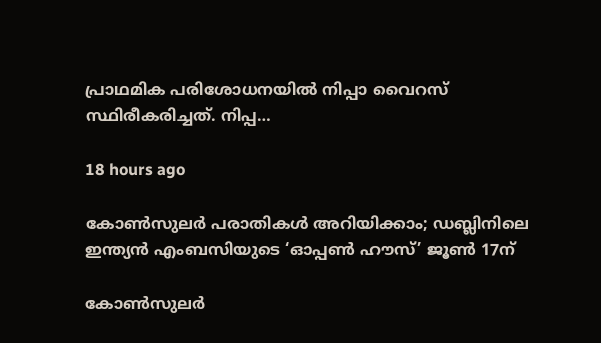പ്രാഥമിക പരിശോധനയിൽ നിപ്പാ വൈറസ് സ്ഥിരീകരിച്ചത്. നിപ്പ…

18 hours ago

കോൺസുലർ പരാതികൾ അറിയിക്കാം; ഡബ്ലിനിലെ ഇന്ത്യൻ എംബസിയുടെ ‘ഓപ്പൺ ഹൗസ്’ ജൂൺ 17ന്

കോൺസുലർ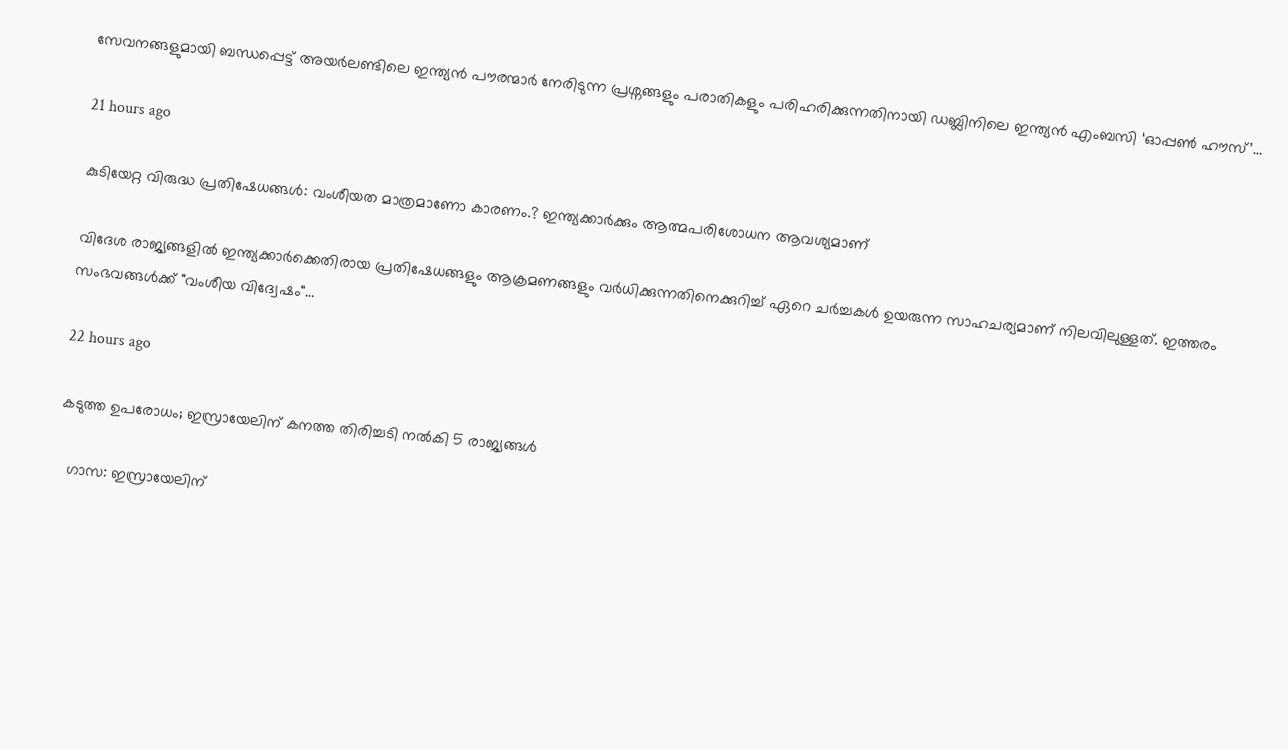സേവനങ്ങളുമായി ബന്ധപ്പെട്ട് അയർലണ്ടിലെ ഇന്ത്യൻ പൗരന്മാർ നേരിടുന്ന പ്രശ്നങ്ങളും പരാതികളും പരിഹരിക്കുന്നതിനായി ഡബ്ലിനിലെ ഇന്ത്യൻ എംബസി ‘ഓപ്പൺ ഹൗസ്’…

21 hours ago

കുടിയേറ്റ വിരുദ്ധ പ്രതിഷേധങ്ങൾ: വംശീയത മാത്രമാണോ കാരണം.? ഇന്ത്യക്കാർക്കും ആത്മപരിശോധന ആവശ്യമാണ്

വിദേശ രാജ്യങ്ങളിൽ ഇന്ത്യക്കാർക്കെതിരായ പ്രതിഷേധങ്ങളും ആക്രമണങ്ങളും വർധിക്കുന്നതിനെക്കുറിച്ച് ഏറെ ചർച്ചകൾ ഉയരുന്ന സാഹചര്യമാണ് നിലവിലുള്ളത്. ഇത്തരം സംഭവങ്ങൾക്ക് "വംശീയ വിദ്വേഷം"…

22 hours ago

കടുത്ത ഉപരോധം; ഇസ്രായേലിന് കനത്ത തിരിച്ചടി നല്‍കി 5 രാജ്യങ്ങൾ

  ഗാസ: ഇസ്രായേലിന്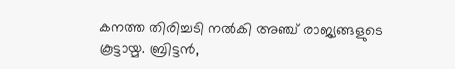കനത്ത തിരിച്ചടി നല്‍കി അഞ്ച് രാജ്യങ്ങളുടെ കൂട്ടായ്മ. ബ്രിട്ടന്‍,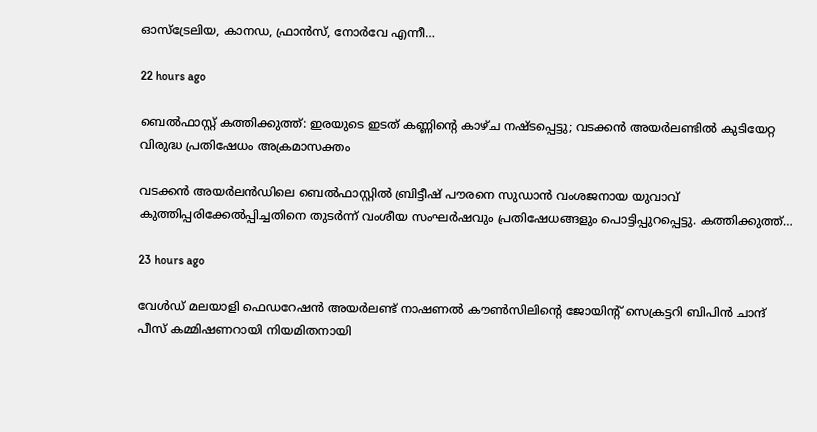ഓസ്ട്രേലിയ, കാനഡ, ഫ്രാന്‍സ്, നോര്‍വേ എന്നീ…

22 hours ago

ബെൽഫാസ്റ്റ് കത്തിക്കുത്ത്: ഇരയുടെ ഇടത് കണ്ണിന്റെ കാഴ്ച നഷ്ടപ്പെട്ടു; വടക്കൻ അയർലണ്ടിൽ കുടിയേറ്റ വിരുദ്ധ പ്രതിഷേധം അക്രമാസക്തം

വടക്കൻ അയർലൻഡിലെ ബെൽഫാസ്റ്റിൽ ബ്രിട്ടീഷ് പൗരനെ സുഡാൻ വംശജനായ യുവാവ് കുത്തിപ്പരിക്കേൽപ്പിച്ചതിനെ തുടർന്ന് വംശീയ സംഘർഷവും പ്രതിഷേധങ്ങളും പൊട്ടിപ്പുറപ്പെട്ടു. കത്തിക്കുത്ത്…

23 hours ago

വേൾഡ് മലയാളി ഫെഡറേഷൻ അയർലണ്ട് നാഷണൽ കൗൺസിലിന്റെ ജോയിന്റ് സെക്രട്ടറി ബിപിൻ ചാന്ദ് പീസ് കമ്മിഷണറായി നിയമിതനായി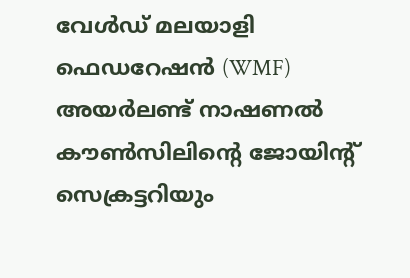വേൾഡ് മലയാളി ഫെഡറേഷൻ (WMF) അയർലണ്ട് നാഷണൽ കൗൺസിലിന്റെ ജോയിന്റ് സെക്രട്ടറിയും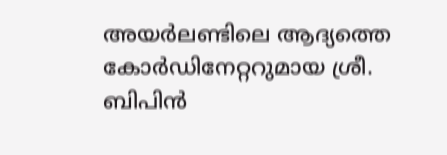അയർലണ്ടിലെ ആദ്യത്തെ കോർഡിനേറ്ററുമായ ശ്രീ. ബിപിൻ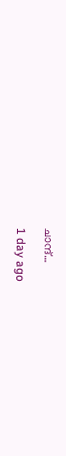ചാന്ദ്…

1 day ago